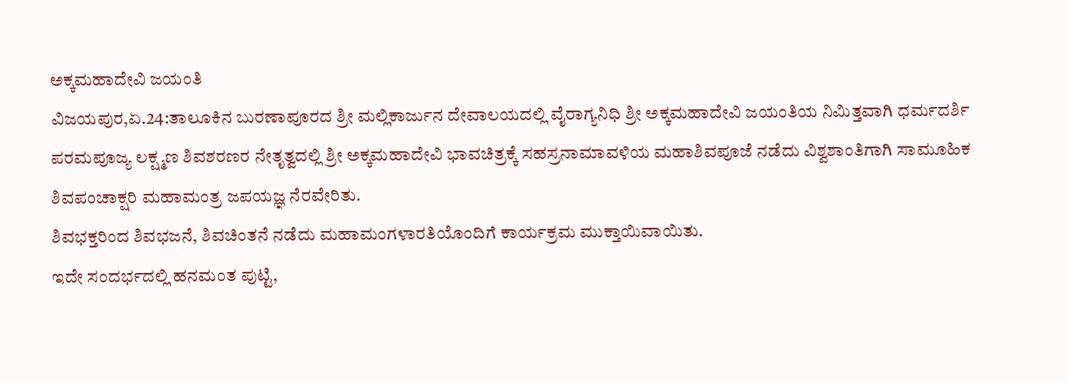ಅಕ್ಕಮಹಾದೇವಿ ಜಯಂತಿ
ವಿಜಯಪುರ,ಏ.24:ತಾಲೂಕಿನ ಬುರಣಾಪೂರದ ಶ್ರೀ ಮಲ್ಲಿಕಾರ್ಜುನ ದೇವಾಲಯದಲ್ಲಿ ವೈರಾಗ್ಯನಿಧಿ ಶ್ರೀ ಅಕ್ಕಮಹಾದೇವಿ ಜಯಂತಿಯ ನಿಮಿತ್ತವಾಗಿ ಧರ್ಮದರ್ಶಿ ಪರಮಪೂಜ್ಯ ಲಕ್ಷ್ಮಣ ಶಿವಶರಣರ ನೇತೃತ್ವದಲ್ಲಿ ಶ್ರೀ ಅಕ್ಕಮಹಾದೇವಿ ಭಾವಚಿತ್ರಕ್ಕೆ ಸಹಸ್ರನಾಮಾವಳಿಯ ಮಹಾಶಿವಪೂಜೆ ನಡೆದು ವಿಶ್ವಶಾಂತಿಗಾಗಿ ಸಾಮೂಹಿಕ ಶಿವಪಂಚಾಕ್ಷರಿ ಮಹಾಮಂತ್ರ ಜಪಯಜ್ಞ ನೆರವೇರಿತು.
ಶಿವಭಕ್ತರಿಂದ ಶಿವಭಜನೆ, ಶಿವಚಿಂತನೆ ನಡೆದು ಮಹಾಮಂಗಳಾರತಿಯೊಂದಿಗೆ ಕಾರ್ಯಕ್ರಮ ಮುಕ್ತಾಯಿವಾಯಿತು.
ಇದೇ ಸಂದರ್ಭದಲ್ಲಿ ಹನಮಂತ ಪುಟ್ಟಿ,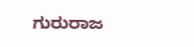ಗುರುರಾಜ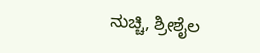ನುಚ್ಚಿ, ಶ್ರೀಶೈಲ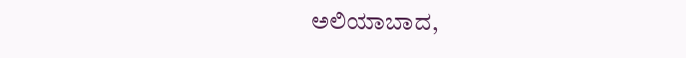ಅಲಿಯಾಬಾದ,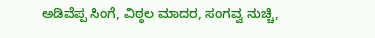ಅಡಿವೆಪ್ಪ ಸಿಂಗೆ, ವಿಠ್ಠಲ ಮಾದರ, ಸಂಗವ್ವ ನುಚ್ಚಿ,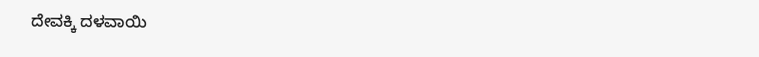ದೇವಕ್ಕಿ ದಳವಾಯಿ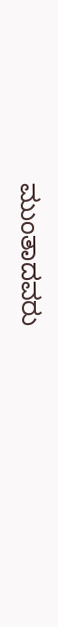ಮುಂತಾದವರು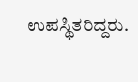ಉಪಸ್ಥಿತರಿದ್ದರು.